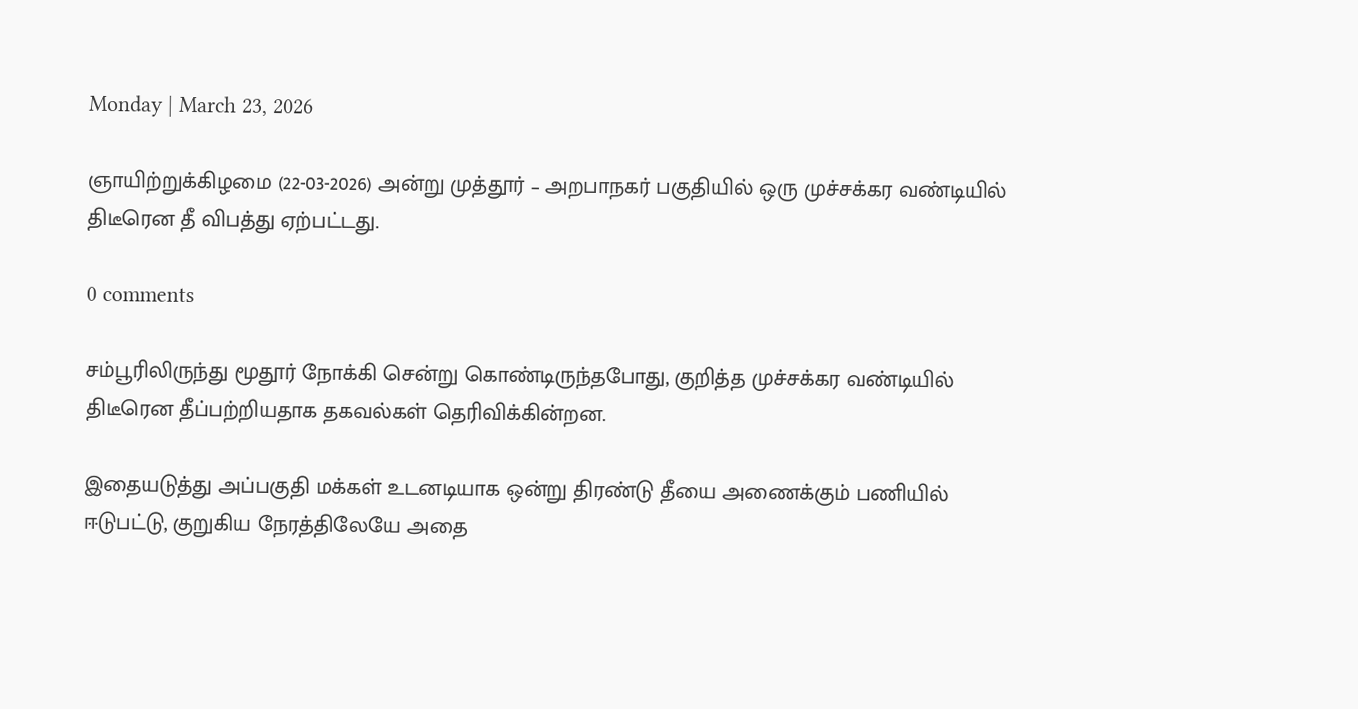Monday | March 23, 2026

ஞாயிற்றுக்கிழமை (22-03-2026) அன்று முத்தூர் – அறபாநகர் பகுதியில் ஒரு முச்சக்கர வண்டியில் திடீரென தீ விபத்து ஏற்பட்டது.

0 comments

சம்பூரிலிருந்து மூதூர் நோக்கி சென்று கொண்டிருந்தபோது, குறித்த முச்சக்கர வண்டியில் திடீரென தீப்பற்றியதாக தகவல்கள் தெரிவிக்கின்றன.

இதையடுத்து அப்பகுதி மக்கள் உடனடியாக ஒன்று திரண்டு தீயை அணைக்கும் பணியில் ஈடுபட்டு, குறுகிய நேரத்திலேயே அதை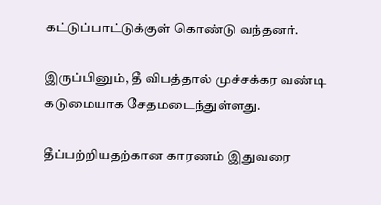கட்டுப்பாட்டுக்குள் கொண்டு வந்தனர்.

இருப்பினும், தீ விபத்தால் முச்சக்கர வண்டி கடுமையாக சேதமடைந்துள்ளது.

தீப்பற்றியதற்கான காரணம் இதுவரை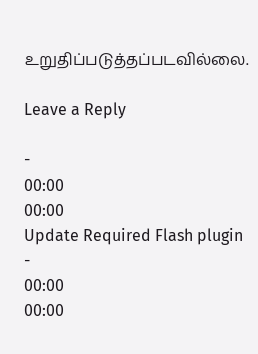உறுதிப்படுத்தப்படவில்லை.

Leave a Reply

-
00:00
00:00
Update Required Flash plugin
-
00:00
00:00